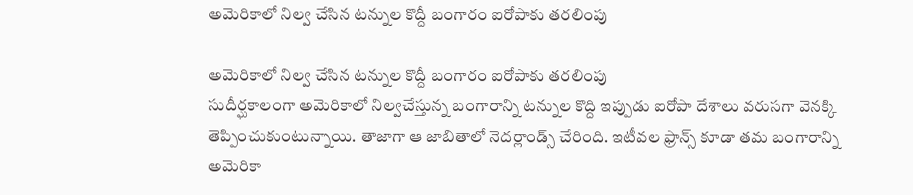అమెరికాలో నిల్వ చేసిన ట‌న్నుల కొద్దీ బంగారం ఐరోపాకు తరలింపు

అమెరికాలో నిల్వ చేసిన ట‌న్నుల కొద్దీ బంగారం ఐరోపాకు తరలింపు
సుదీర్ఘకాలంగా అమెరికాలో నిల్వచేస్తున్న బంగారాన్ని టన్నుల కొద్ది ఇప్పుడు ఐరోపా దేశాలు వరుసగా వెన‌క్కి తెప్పించుకుంటున్నాయి. తాజాగా ఆ జాబితాలో నెద‌ర్లాండ్స్ చేరింది. ఇటీవ‌ల ఫ్రాన్స్ కూడా త‌మ బంగారాన్ని అమెరికా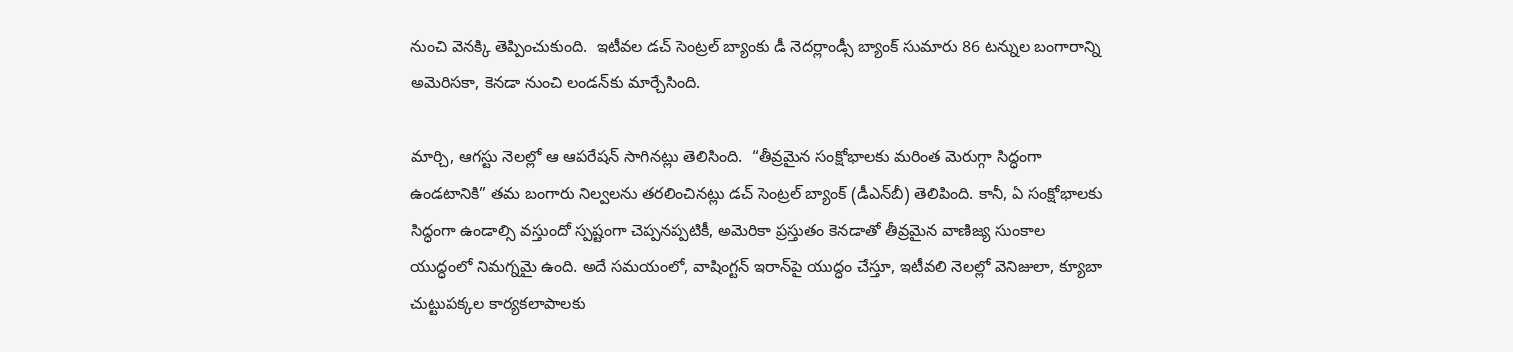నుంచి వెన‌క్కి తెప్పించుకుంది.  ఇటీవ‌ల డ‌చ్ సెంట్ర‌ల్ బ్యాంకు డీ నెద‌ర్లాండ్సీ బ్యాంక్ సుమారు 86 ట‌న్నుల బంగారాన్ని అమెరిస‌కా, కెన‌డా నుంచి లండ‌న్‌కు మార్చేసింది.

మార్చి, ఆగ‌స్టు నెల‌ల్లో ఆ ఆప‌రేష‌న్ సాగిన‌ట్లు తెలిసింది.  “తీవ్రమైన సంక్షోభాలకు మరింత మెరుగ్గా సిద్ధంగా ఉండటానికి” తమ బంగారు నిల్వలను తరలించినట్లు డచ్ సెంట్రల్ బ్యాంక్ (డీఎన్‌బీ) తెలిపింది. కానీ, ఏ సంక్షోభాలకు సిద్ధంగా ఉండాల్సి వస్తుందో స్పష్టంగా చెప్పనప్పటికీ, అమెరికా ప్రస్తుతం కెనడాతో తీవ్రమైన వాణిజ్య సుంకాల యుద్ధంలో నిమగ్నమై ఉంది. అదే సమయంలో, వాషింగ్టన్ ఇరాన్‌పై యుద్ధం చేస్తూ, ఇటీవలి నెలల్లో వెనిజులా, క్యూబా చుట్టుపక్కల కార్యకలాపాలకు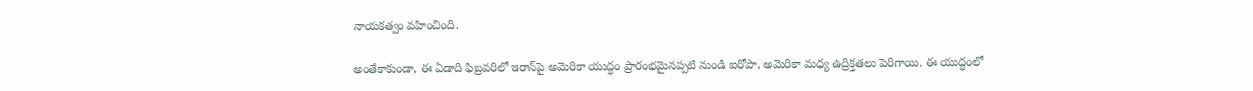నాయకత్వం వహించింది.

అంతేకాకుండా, ఈ ఏడాది ఫిబ్రవరిలో ఇరాన్‌పై అమెరికా యుద్ధం ప్రారంభమైనప్పటి నుండి ఐరోపా, అమెరికా మధ్య ఉద్రిక్తతలు పెరిగాయి. ఈ యుద్ధంలో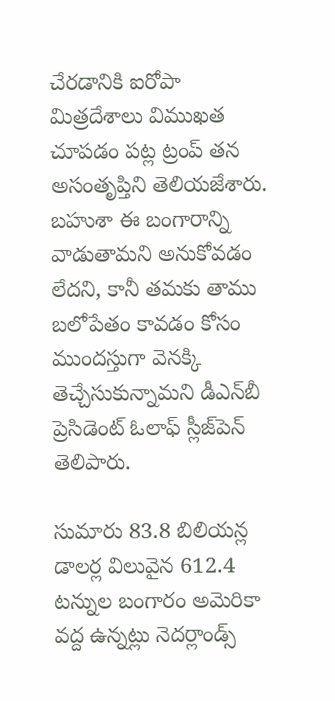చేరడానికి ఐరోపా మిత్రదేశాలు విముఖత చూపడం పట్ల ట్రంప్ తన అసంతృప్తిని తెలియజేశారు. బ‌హుశా ఈ బంగారాన్ని వాడుతామ‌ని అనుకోవ‌డం లేద‌ని, కానీ త‌మ‌కు తాము బ‌లోపేతం కావ‌డం కోసం ముంద‌స్తుగా వెన‌క్కి తెచ్చేసుకున్నామ‌ని డీఎన్‌బీ ప్రెసిడెంట్ ఓలాఫ్ స్లీజ్‌పెన్ తెలిపారు.

సుమారు 83.8 బిలియ‌న్ల డాల‌ర్ల విలువైన 612.4 ట‌న్నుల బంగారం అమెరికా వ‌ద్ద ఉన్న‌ట్లు నెద‌ర్లాండ్స్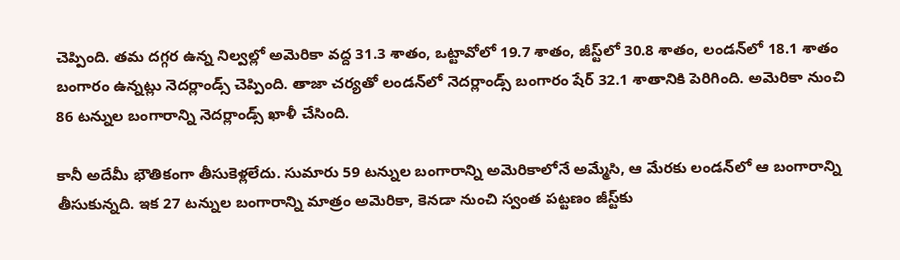చెప్పింది. త‌మ ద‌గ్గ‌ర ఉన్న నిల్వ‌ల్లో అమెరికా వ‌ద్ద 31.3 శాతం, ఒట్టావోలో 19.7 శాతం, జీస్ట్‌లో 30.8 శాతం, లండ‌న్‌లో 18.1 శాతం బంగారం ఉన్న‌ట్లు నెద‌ర్లాండ్స్ చెప్పింది. తాజా చ‌ర్య‌తో లండ‌న్‌లో నెద‌ర్లాండ్స్ బంగారం షేర్ 32.1 శాతానికి పెరిగింది. అమెరికా నుంచి 86 ట‌న్నుల బంగారాన్ని నెద‌ర్లాండ్స్ ఖాళీ చేసింది.

కానీ అదేమీ భౌతికంగా తీసుకెళ్లలేదు. సుమారు 59 ట‌న్నుల బంగారాన్ని అమెరికాలోనే అమ్మేసి, ఆ మేరకు లండ‌న్‌లో ఆ బంగారాన్ని తీసుకున్న‌ది. ఇక 27 ట‌న్నుల బంగారాన్ని మాత్రం అమెరికా, కెన‌డా నుంచి స్వంత ప‌ట్ట‌ణం జీస్ట్‌కు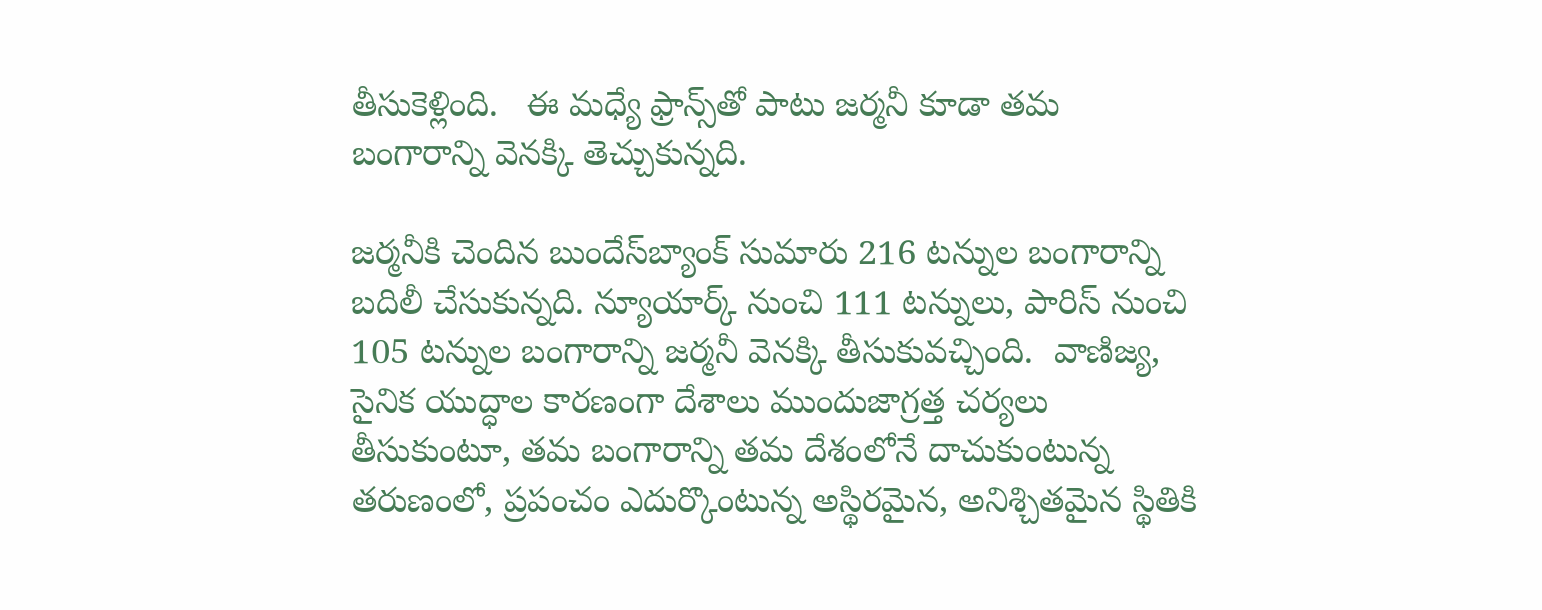తీసుకెళ్లింది.   ఈ మ‌ధ్యే ఫ్రాన్స్‌తో పాటు జ‌ర్మ‌నీ కూడా త‌మ బంగారాన్ని వెన‌క్కి తెచ్చుకున్న‌ది.

జ‌ర్మ‌నీకి చెందిన బుందేస్‌బ్యాంక్ సుమారు 216 ట‌న్నుల బంగారాన్ని బదిలీ చేసుకున్న‌ది. న్యూయార్క్ నుంచి 111 ట‌న్నులు, పారిస్ నుంచి 105 ట‌న్నుల బంగారాన్ని జ‌ర్మ‌నీ వెన‌క్కి తీసుకువ‌చ్చింది.  వాణిజ్య, సైనిక యుద్ధాల కారణంగా దేశాలు ముందుజాగ్రత్త చర్యలు తీసుకుంటూ, తమ బంగారాన్ని తమ దేశంలోనే దాచుకుంటున్న తరుణంలో, ప్రపంచం ఎదుర్కొంటున్న అస్థిరమైన, అనిశ్చితమైన స్థితికి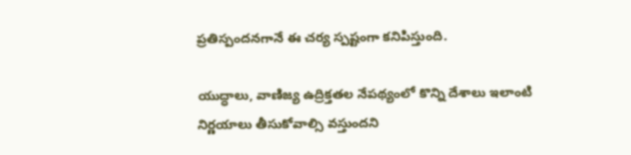ప్రతిస్పందనగానే ఈ చర్య స్పష్టంగా కనిపిస్తుంది.

యుద్ధాలు, వాణిజ్య ఉద్రిక్త‌త‌ల నేప‌థ్యంలో కొన్ని దేశాలు ఇలాంటి నిర్ణ‌యాలు తీసుకోవాల్సి వ‌స్తుంద‌ని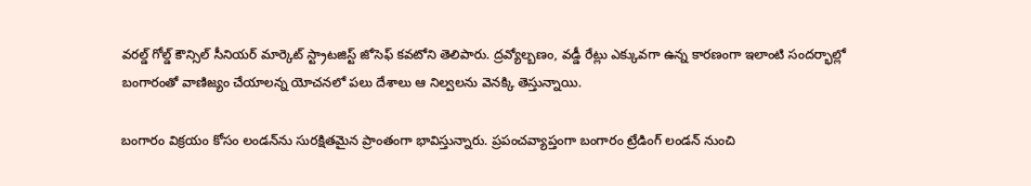వ‌ర‌ల్డ్ గోల్డ్ కౌన్సిల్ సీనియ‌ర్ మార్కెట్ స్ట్రాట‌జిస్ట్ జోసెఫ్ క‌వ‌టోని తెలిపారు. ద్ర‌వ్యోల్బ‌ణం, వ‌డ్డీ రేట్లు ఎక్కువ‌గా ఉన్న కార‌ణంగా ఇలాంటి సంద‌ర్భాల్లో బంగారంతో వాణిజ్యం చేయాల‌న్న యోచ‌న‌లో ప‌లు దేశాలు ఆ నిల్వ‌ల‌ను వెన‌క్కి తెస్తున్నాయి.

బంగారం విక్ర‌యం కోసం లండ‌న్‌ను సుర‌క్షిత‌మైన ప్రాంతంగా భావిస్తున్నారు. ప్ర‌పంచ‌వ్యాప్తంగా బంగారం ట్రేడింగ్ లండ‌న్ నుంచి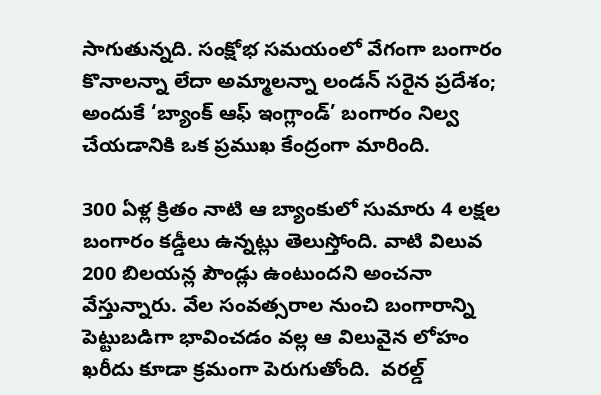సాగుతున్న‌ది. సంక్షోభ సమయంలో వేగంగా బంగారం కొనాలన్నా లేదా అమ్మాలన్నా లండన్ సరైన ప్రదేశం; అందుకే ‘బ్యాంక్ ఆఫ్ ఇంగ్లాండ్’ బంగారం నిల్వ చేయడానికి ఒక ప్రముఖ కేంద్రంగా మారింది.

300 ఏళ్ల క్రితం నాటి ఆ బ్యాంకులో సుమారు 4 ల‌క్ష‌ల బంగారం క‌డ్డీలు ఉన్న‌ట్లు తెలుస్తోంది. వాటి విలువ 200 బిల‌య‌న్ల పౌండ్లు ఉంటుంద‌ని అంచ‌నా వేస్తున్నారు. వేల సంవ‌త్స‌రాల‌ నుంచి బంగారాన్ని పెట్టుబ‌డిగా భావించ‌డం వ‌ల్ల‌ ఆ విలువైన లోహం ఖ‌రీదు కూడా క్ర‌మంగా పెరుగుతోంది.  వరల్డ్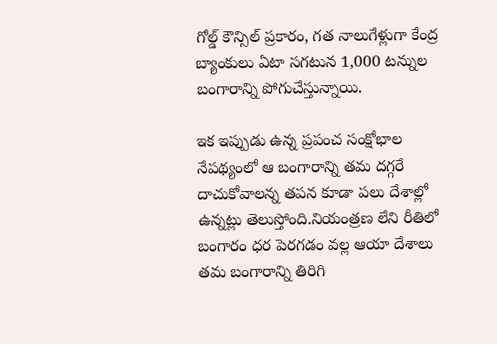గోల్డ్ కౌన్సిల్ ప్రకారం, గత నాలుగేళ్లుగా కేంద్ర బ్యాంకులు ఏటా సగటున 1,000 టన్నుల బంగారాన్ని పోగుచేస్తున్నాయి.

ఇక ఇప్పుడు ఉన్న ప్ర‌పంచ సంక్షోభాల నేప‌థ్యంలో ఆ బంగారాన్ని త‌మ ద‌గ్గ‌రే దాచుకోవాల‌న్న త‌ప‌న కూడా ప‌లు దేశాల్లో ఉన్న‌ట్లు తెలుస్తోంది.నియంత్ర‌ణ లేని రీతిలో బంగారం ధ‌ర పెర‌గ‌డం వ‌ల్ల ఆయా దేశాలు త‌మ బంగారాన్ని తిరిగి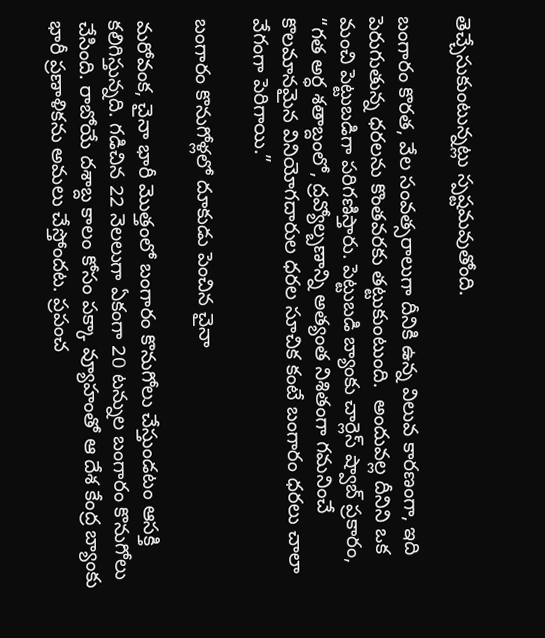తెచ్చేసుకుంటున్న‌ట్లు స్ప‌ష్ట‌మ‌వుతోంది.

బంగారం కొరత, వేల సంవత్సరాలుగా దీనికి ఉన్న విలువ కారణంగా, ఇది పెరుగుతున్న ధరలను కొంతవరకు తట్టుకుంటుంది.  అందువల్ల దీనిని ఒక మంచి పెట్టుబడిగా పరిగణిస్తారు. పెట్టుబడి బ్యాంకు చార్లెస్ ష్వాబ్ ప్రకారం, “గత అర్ధ శతాబ్దంలో, ద్రవ్యోల్బణాన్ని అత్యంత నిశితంగా గమనించే కొలమానమైన వినియోగదారుల ధరల సూచిక కంటే బంగారం ధరలు చాలా వేగంగా పెరిగాయి.”

బంగారం కొనుగోళ్లలో దూకుడు పెంచిన చైనా

మరోవంక, చైనా భారీ మొత్తంలో బంగారం కొనుగోలు చేస్తుండటం ఆసక్తి కలిగిస్తున్నది. గడిచిన 22 నెలలుగా ఏకంగా 20 టన్నుల బంగారం కొనుగోలు చేసింది. రాబోయే దశాబ్ద కాలం కోసం పక్కా వ్యూహంతో ఆ దేశ కేంద్ర బ్యాంకు భారీ ప్రణాళికను అమలు చేస్తోందట. ప్రపంచ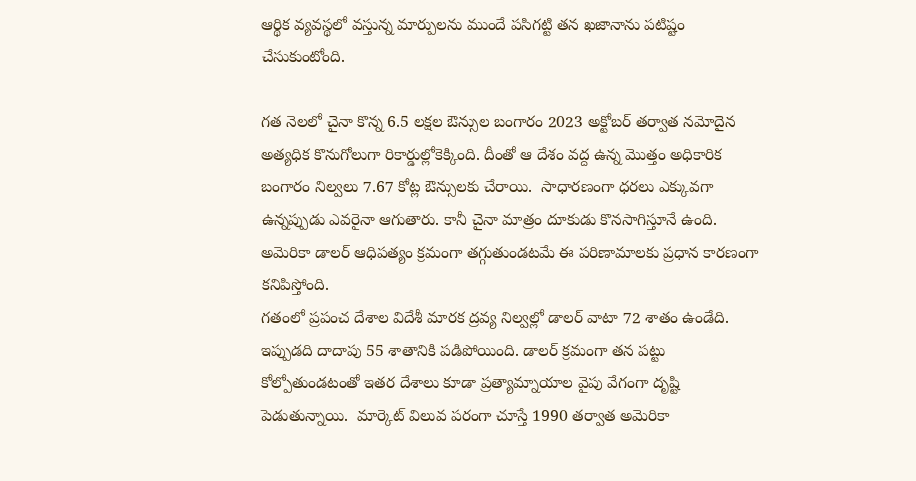ఆర్థిక వ్యవస్థలో వస్తున్న మార్పులను ముందే పసిగట్టి తన ఖజానాను పటిష్టం చేసుకుంటోంది.

గత నెలలో చైనా కొన్న 6.5 లక్షల ఔన్సుల బంగారం 2023 అక్టోబర్ తర్వాత నమోదైన అత్యధిక కొనుగోలుగా రికార్డుల్లోకెక్కింది. దీంతో ఆ దేశం వద్ద ఉన్న మొత్తం అధికారిక బంగారం నిల్వలు 7.67 కోట్ల ఔన్సులకు చేరాయి.  సాధారణంగా ధరలు ఎక్కువగా ఉన్నప్పుడు ఎవరైనా ఆగుతారు. కానీ చైనా మాత్రం దూకుడు కొనసాగిస్తూనే ఉంది. అమెరికా డాలర్ ఆధిపత్యం క్రమంగా తగ్గుతుండటమే ఈ పరిణామాలకు ప్రధాన కారణంగా కనిపిస్తోంది.
గతంలో ప్రపంచ దేశాల విదేశీ మారక ద్రవ్య నిల్వల్లో డాలర్ వాటా 72 శాతం ఉండేది. ఇప్పుడది దాదాపు 55 శాతానికి పడిపోయింది. డాలర్ క్రమంగా తన పట్టు కోల్పోతుండటంతో ఇతర దేశాలు కూడా ప్రత్యామ్నాయాల వైపు వేగంగా దృష్టి పెడుతున్నాయి.  మార్కెట్ విలువ పరంగా చూస్తే 1990 తర్వాత అమెరికా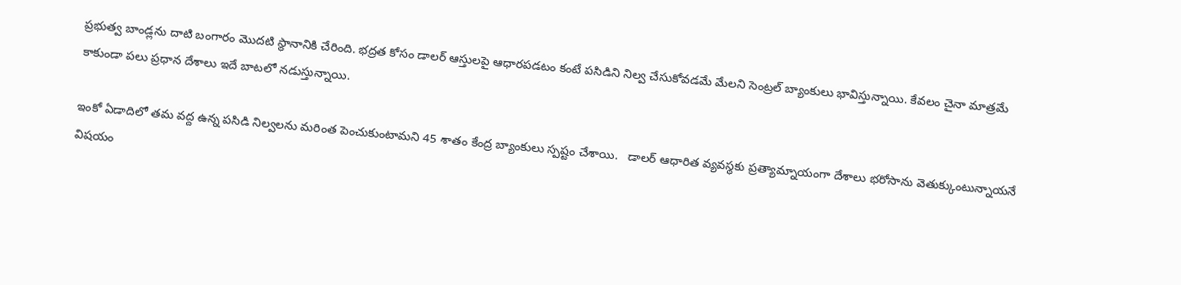ప్రభుత్వ బాండ్లను దాటి బంగారం మొదటి స్థానానికి చేరింది. భద్రత కోసం డాలర్ ఆస్తులపై ఆధారపడటం కంటే పసిడిని నిల్వ చేసుకోవడమే మేలని సెంట్రల్ బ్యాంకులు భావిస్తున్నాయి. కేవలం చైనా మాత్రమే కాకుండా పలు ప్రధాన దేశాలు ఇదే బాటలో నడుస్తున్నాయి.

ఇంకో ఏడాదిలో తమ వద్ద ఉన్న పసిడి నిల్వలను మరింత పెంచుకుంటామని 45 శాతం కేంద్ర బ్యాంకులు స్పష్టం చేశాయి.   డాలర్ ఆధారిత వ్యవస్థకు ప్రత్యామ్నాయంగా దేశాలు భరోసాను వెతుక్కుంటున్నాయనే విషయం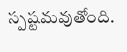స్పష్టమవుతోంది.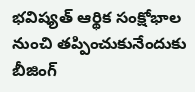భవిష్యత్ ఆర్థిక సంక్షోభాల నుంచి తప్పించుకునేందుకు బీజింగ్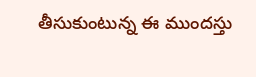తీసుకుంటున్న ఈ ముందస్తు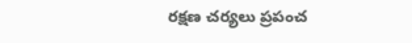రక్షణ చర్యలు ప్రపంచ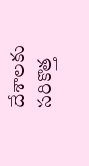దేశాలకు సరికొత్త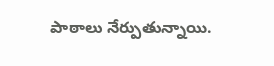పాఠాలు నేర్పుతున్నాయి.